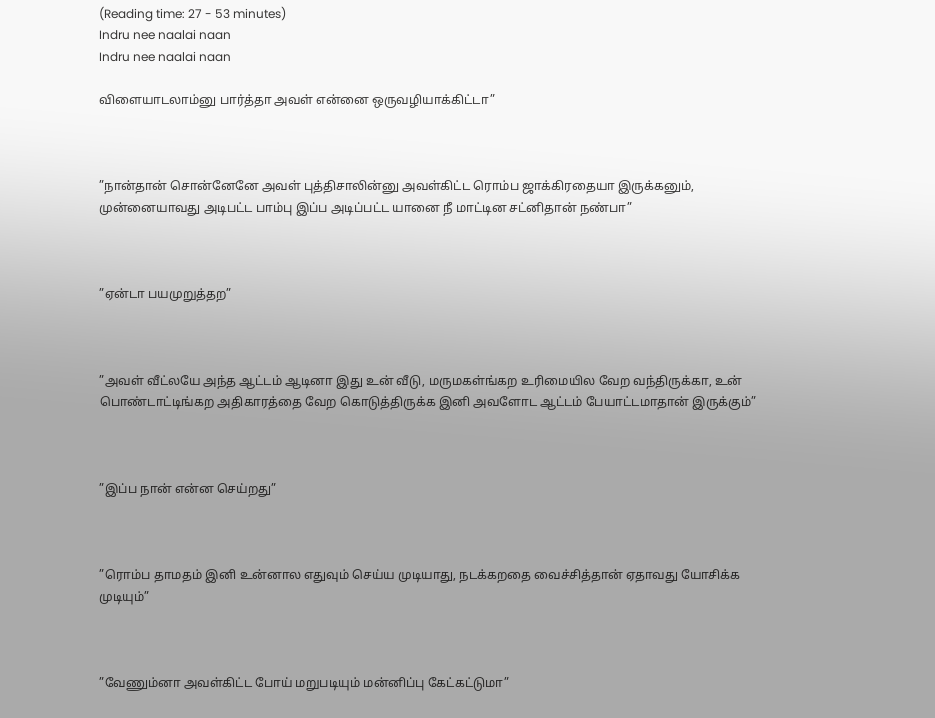(Reading time: 27 - 53 minutes)
Indru nee naalai naan
Indru nee naalai naan

விளையாடலாம்னு பார்த்தா அவள் என்னை ஒருவழியாக்கிட்டா”



”நான்தான் சொன்னேனே அவள் புத்திசாலின்னு அவள்கிட்ட ரொம்ப ஜாக்கிரதையா இருக்கனும், முன்னையாவது அடிபட்ட பாம்பு இப்ப அடிப்பட்ட யானை நீ மாட்டின சட்னிதான் நண்பா”



”ஏன்டா பயமுறுத்தற”



”அவள் வீட்லயே அந்த ஆட்டம் ஆடினா இது உன் வீடு, மருமகள்ங்கற உரிமையில வேற வந்திருக்கா, உன் பொண்டாட்டிங்கற அதிகாரத்தை வேற கொடுத்திருக்க இனி அவளோட ஆட்டம் பேயாட்டமாதான் இருக்கும்”



”இப்ப நான் என்ன செய்றது”



”ரொம்ப தாமதம் இனி உன்னால எதுவும் செய்ய முடியாது, நடக்கறதை வைச்சித்தான் ஏதாவது யோசிக்க முடியும்”



”வேணும்னா அவள்கிட்ட போய் மறுபடியும் மன்னிப்பு கேட்கட்டுமா”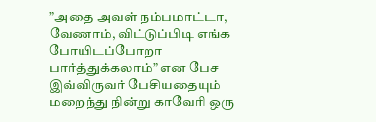”அதை அவள் நம்பமாட்டா, வேணாம், விட்டுப்பிடி எங்க போயிடப்போறா பார்த்துக்கலாம்” என பேச இவ்விருவர் பேசியதையும் மறைந்து நின்று காவேரி ஒரு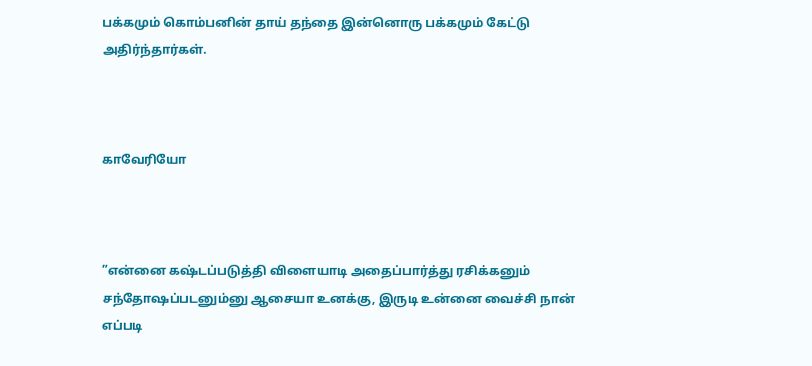பக்கமும் கொம்பனின் தாய் தந்தை இன்னொரு பக்கமும் கேட்டு அதிர்ந்தார்கள்.



காவேரியோ



”என்னை கஷ்டப்படுத்தி விளையாடி அதைப்பார்த்து ரசிக்கனும் சந்தோஷப்படனும்னு ஆசையா உனக்கு, இருடி உன்னை வைச்சி நான் எப்படி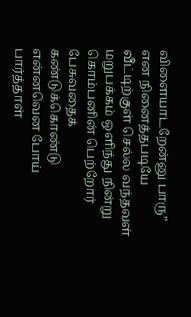விளையாடறேன்னு பாரு” என நினைத்தபடியே வீட்டிற்குள் செல்ல வந்தவள் மறுபக்கம் ஒளிந்து நின்று கொம்பனின் பெற்றோர் பேசுவதைக் கண்டுக்கொண்டு என்னவென போய் பார்த்தாள்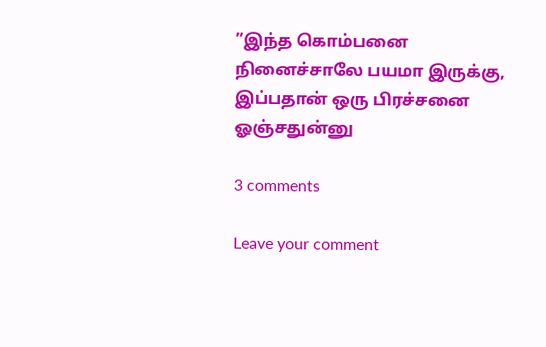”இந்த கொம்பனை நினைச்சாலே பயமா இருக்கு, இப்பதான் ஒரு பிரச்சனை ஓஞ்சதுன்னு

3 comments

Leave your comment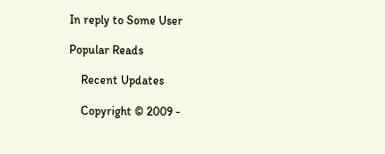In reply to Some User

Popular Reads

    Recent Updates

    Copyright © 2009 -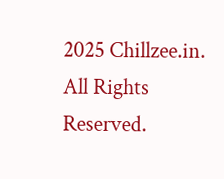2025 Chillzee.in. All Rights Reserved.